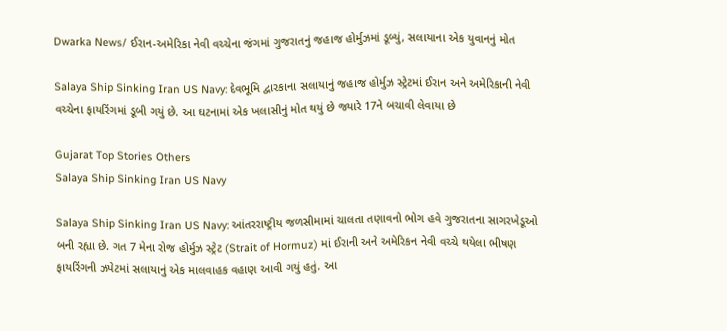Dwarka News/ ઈરાન-અમેરિકા નેવી વચ્ચેના જંગમાં ગુજરાતનું જહાજ હોર્મુઝમાં ડૂબ્યું, સલાયાના એક યુવાનનું મોત

Salaya Ship Sinking Iran US Navy: દેવભૂમિ દ્વારકાના સલાયાનું જહાજ હોર્મુઝ સ્ટ્રેટમાં ઈરાન અને અમેરિકાની નેવી વચ્ચેના ફાયરિંગમાં ડૂબી ગયું છે. આ ઘટનામાં એક ખલાસીનું મોત થયું છે જ્યારે 17ને બચાવી લેવાયા છે

Gujarat Top Stories Others
Salaya Ship Sinking Iran US Navy

Salaya Ship Sinking Iran US Navy: આંતરરાષ્ટ્રીય જળસીમામાં ચાલતા તણાવનો ભોગ હવે ગુજરાતના સાગરખેડૂઓ બની રહ્યા છે. ગત 7 મેના રોજ હોર્મુઝ સ્ટ્રેટ (Strait of Hormuz) માં ઈરાની અને અમેરિકન નેવી વચ્ચે થયેલા ભીષણ ફાયરિંગની ઝપેટમાં સલાયાનું એક માલવાહક વહાણ આવી ગયું હતું. આ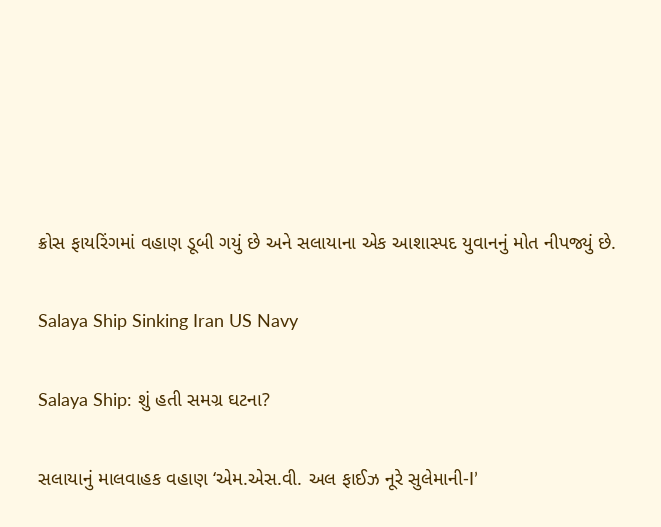ક્રોસ ફાયરિંગમાં વહાણ ડૂબી ગયું છે અને સલાયાના એક આશાસ્પદ યુવાનનું મોત નીપજ્યું છે.

Salaya Ship Sinking Iran US Navy

Salaya Ship: શું હતી સમગ્ર ઘટના?

સલાયાનું માલવાહક વહાણ ‘એમ.એસ.વી. અલ ફાઈઝ નૂરે સુલેમાની-I’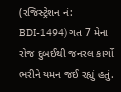(રજિસ્ટ્રેશન નં: BDI-1494) ગત 7 મેના રોજ દુબઈથી જનરલ કાર્ગો ભરીને યમન જઈ રહ્યું હતું.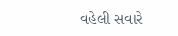વહેલી સવારે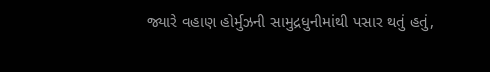જ્યારે વહાણ હોર્મુઝની સામુદ્રધુનીમાંથી પસાર થતું હતું,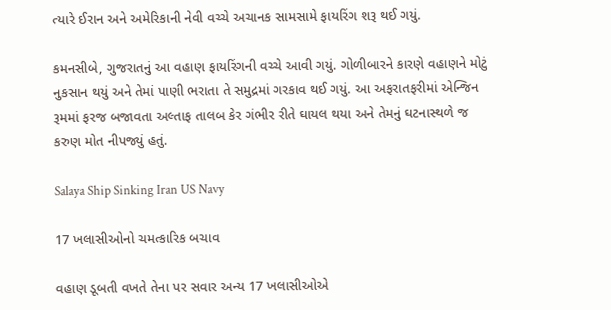ત્યારે ઈરાન અને અમેરિકાની નેવી વચ્ચે અચાનક સામસામે ફાયરિંગ શરૂ થઈ ગયું.

કમનસીબે, ગુજરાતનું આ વહાણ ફાયરિંગની વચ્ચે આવી ગયું. ગોળીબારને કારણે વહાણને મોટું નુકસાન થયું અને તેમાં પાણી ભરાતા તે સમુદ્રમાં ગરકાવ થઈ ગયું. આ અફરાતફરીમાં એન્જિન રૂમમાં ફરજ બજાવતા અલ્તાફ તાલબ કેર ગંભીર રીતે ઘાયલ થયા અને તેમનું ઘટનાસ્થળે જ કરુણ મોત નીપજ્યું હતું.

Salaya Ship Sinking Iran US Navy

17 ખલાસીઓનો ચમત્કારિક બચાવ

વહાણ ડૂબતી વખતે તેના પર સવાર અન્ય 17 ખલાસીઓએ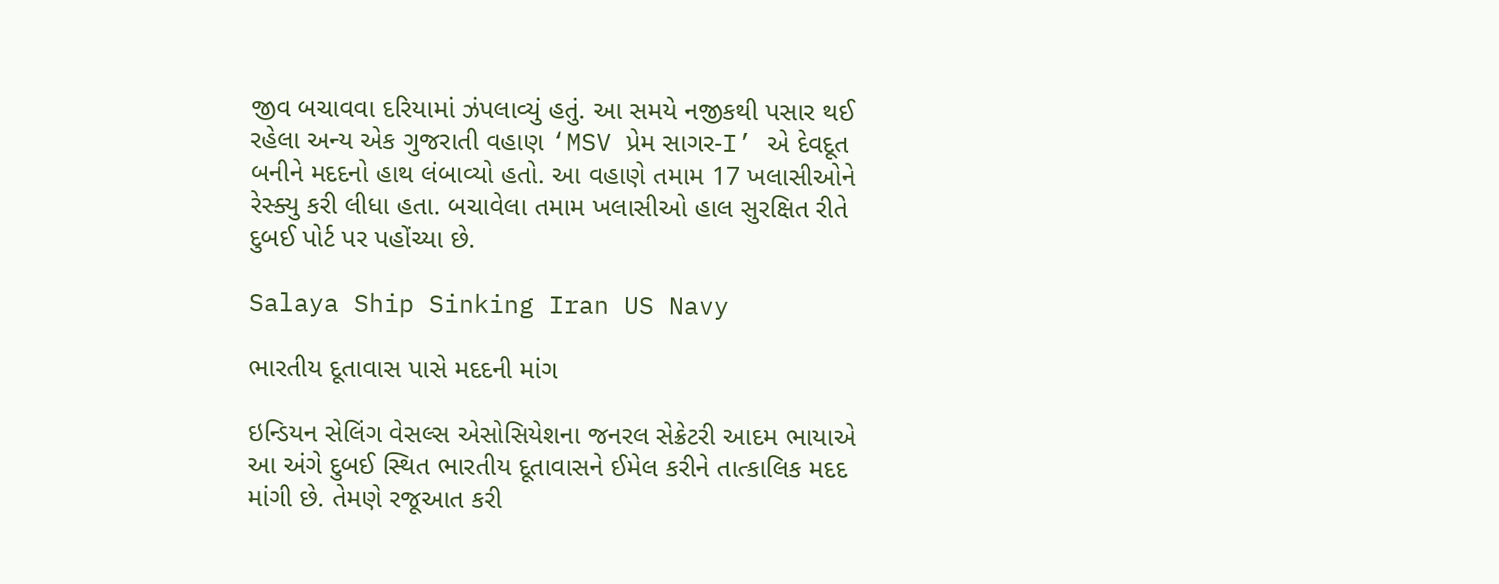જીવ બચાવવા દરિયામાં ઝંપલાવ્યું હતું. આ સમયે નજીકથી પસાર થઈ રહેલા અન્ય એક ગુજરાતી વહાણ ‘MSV પ્રેમ સાગર-I’ એ દેવદૂત બનીને મદદનો હાથ લંબાવ્યો હતો. આ વહાણે તમામ 17 ખલાસીઓને રેસ્ક્યુ કરી લીધા હતા. બચાવેલા તમામ ખલાસીઓ હાલ સુરક્ષિત રીતે દુબઈ પોર્ટ પર પહોંચ્યા છે.

Salaya Ship Sinking Iran US Navy

ભારતીય દૂતાવાસ પાસે મદદની માંગ

ઇન્ડિયન સેલિંગ વેસલ્સ એસોસિયેશના જનરલ સેક્રેટરી આદમ ભાયાએ આ અંગે દુબઈ સ્થિત ભારતીય દૂતાવાસને ઈમેલ કરીને તાત્કાલિક મદદ માંગી છે. તેમણે રજૂઆત કરી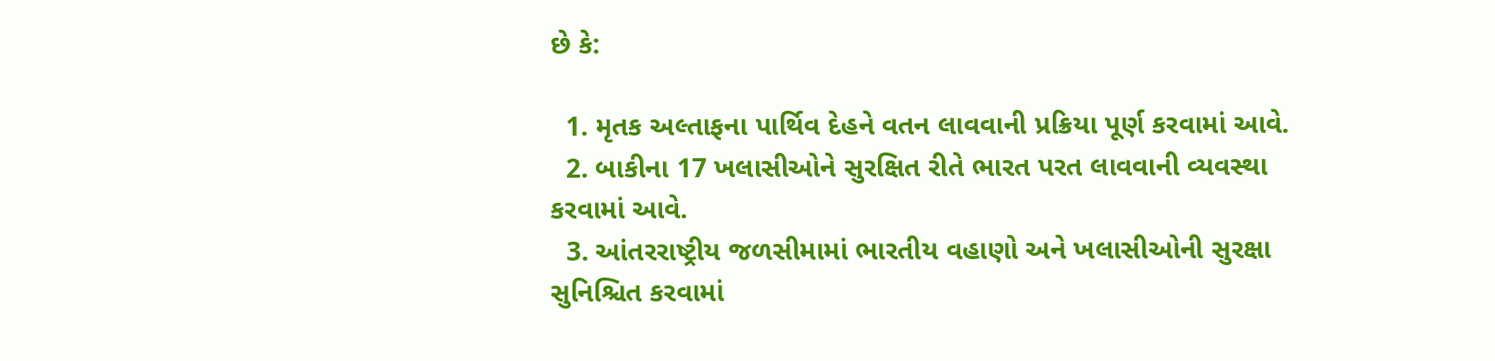છે કે:

  1. મૃતક અલ્તાફના પાર્થિવ દેહને વતન લાવવાની પ્રક્રિયા પૂર્ણ કરવામાં આવે.
  2. બાકીના 17 ખલાસીઓને સુરક્ષિત રીતે ભારત પરત લાવવાની વ્યવસ્થા કરવામાં આવે.
  3. આંતરરાષ્ટ્રીય જળસીમામાં ભારતીય વહાણો અને ખલાસીઓની સુરક્ષા સુનિશ્ચિત કરવામાં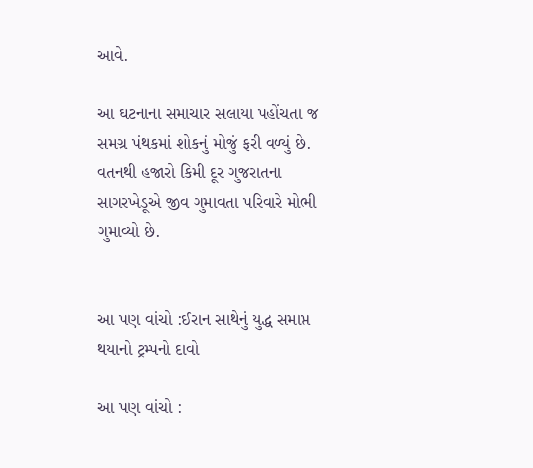આવે.

આ ઘટનાના સમાચાર સલાયા પહોંચતા જ સમગ્ર પંથકમાં શોકનું મોજું ફરી વળ્યું છે. વતનથી હજારો કિમી દૂર ગુજરાતના સાગરખેડૂએ જીવ ગુમાવતા પરિવારે મોભી ગુમાવ્યો છે.


આ પણ વાંચો :ઈરાન સાથેનું યુદ્ધ સમાપ્ત થયાનો ટ્રમ્પનો દાવો

આ પણ વાંચો :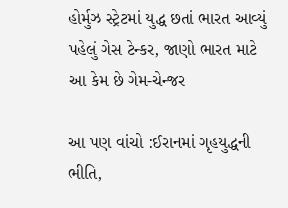હોર્મુઝ સ્ટ્રેટમાં યુદ્ધ છતાં ભારત આવ્યું પહેલું ગેસ ટેન્કર, જાણો ભારત માટે આ કેમ છે ગેમ-ચેન્જર

આ પણ વાંચો :ઈરાનમાં ગૃહયુદ્ધની ભીતિ,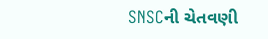SNSCની ચેતવણી